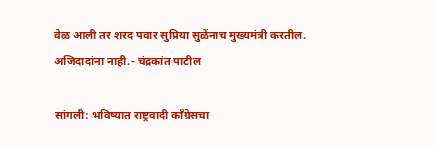वेळ आली तर शरद पवार सुप्रिया सुळेंनाच मुख्यमंत्री करतील. अजिदादांना नाही.- चंद्रकांत पाटील

सांगली: भविष्यात राष्ट्रवादी काँग्रेसचा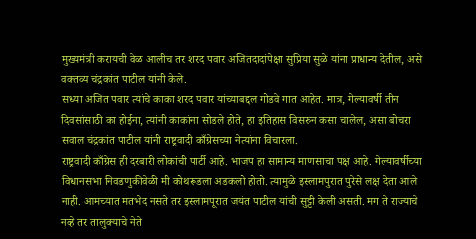मुख्यमंत्री करायची वेळ आलीच तर शरद पवार अजितदादांपेक्षा सुप्रिया सुळे यांना प्राधान्य देतील, असे वक्तव्य चंद्रकांत पाटील यांनी केले.
सध्या अजित पवार त्यांचे काका शरद पवार यांच्याबद्दल गोडवे गात आहेत. मात्र, गेल्यावर्षी तीन दिवसांसाठी का होईना, त्यांनी काकांना सोडले होते, हा इतिहास विसरुन कसा चालेल, असा बोचरा सवाल चंद्रकांत पाटील यांनी राष्ट्रवादी काँग्रेसच्या नेत्यांना विचारला.
राष्ट्रवादी काँग्रेस ही दरबारी लोकांची पार्टी आहे. भाजप हा सामान्य माणसाचा पक्ष आहे. गेल्यावर्षीच्या विधानसभा निवडणुकीवेळी मी कोथरूडला अडकलो होतो. त्यामुळे इस्लामपुरात पुरेसे लक्ष देता आले नाही. आमच्यात मतभेद नसते तर इस्लामपूरात जयंत पाटील यांची सुट्टी केली असती. मग ते राज्याचे नव्हे तर तालुक्याचे नेते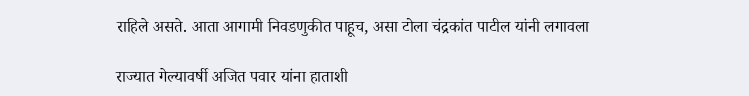राहिले असते. आता आगामी निवडणुकीत पाहूच, असा टोला चंद्रकांत पाटील यांनी लगावला

राज्यात गेल्यावर्षी अजित पवार यांना हाताशी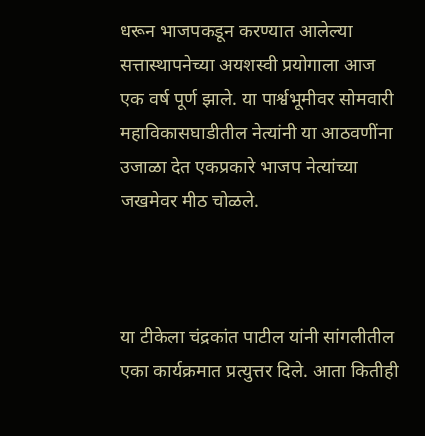धरून भाजपकडून करण्यात आलेल्या सत्तास्थापनेच्या अयशस्वी प्रयोगाला आज एक वर्ष पूर्ण झाले. या पार्श्वभूमीवर सोमवारी महाविकासघाडीतील नेत्यांनी या आठवणींना उजाळा देत एकप्रकारे भाजप नेत्यांच्या जखमेवर मीठ चोळले.



या टीकेला चंद्रकांत पाटील यांनी सांगलीतील एका कार्यक्रमात प्रत्युत्तर दिले. आता कितीही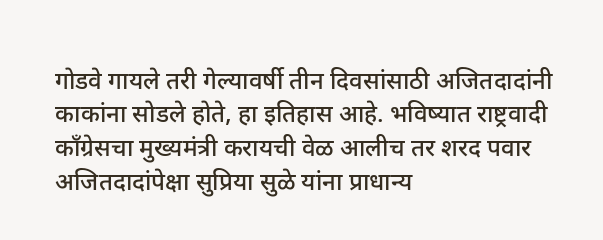गोडवे गायले तरी गेल्यावर्षी तीन दिवसांसाठी अजितदादांनी काकांना सोडले होते, हा इतिहास आहे. भविष्यात राष्ट्रवादी काँग्रेसचा मुख्यमंत्री करायची वेळ आलीच तर शरद पवार अजितदादांपेक्षा सुप्रिया सुळे यांना प्राधान्य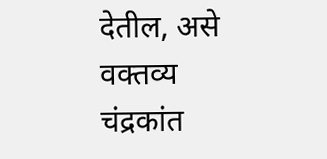देतील, असे वक्तव्य चंद्रकांत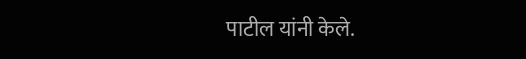पाटील यांनी केले.